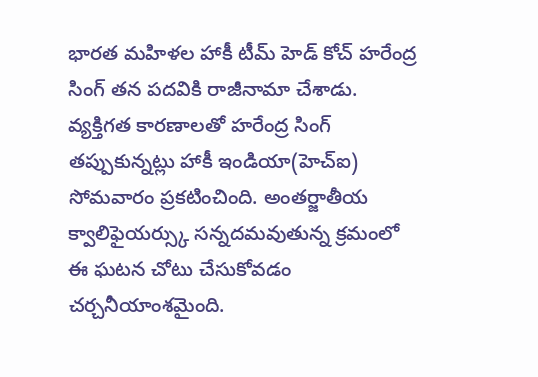భారత మహిళల హాకీ టీమ్ హెడ్ కోచ్ హరేంద్ర సింగ్ తన పదవికి రాజీనామా చేశాడు. వ్యక్తిగత కారణాలతో హరేంద్ర సింగ్ తప్పుకున్నట్లు హాకీ ఇండియా(హెచ్ఐ) సోమవారం ప్రకటించింది. అంతర్జాతీయ క్వాలిఫైయర్స్కు సన్నదమవుతున్న క్రమంలో ఈ ఘటన చోటు చేసుకోవడం చర్చనీయాంశమైంది.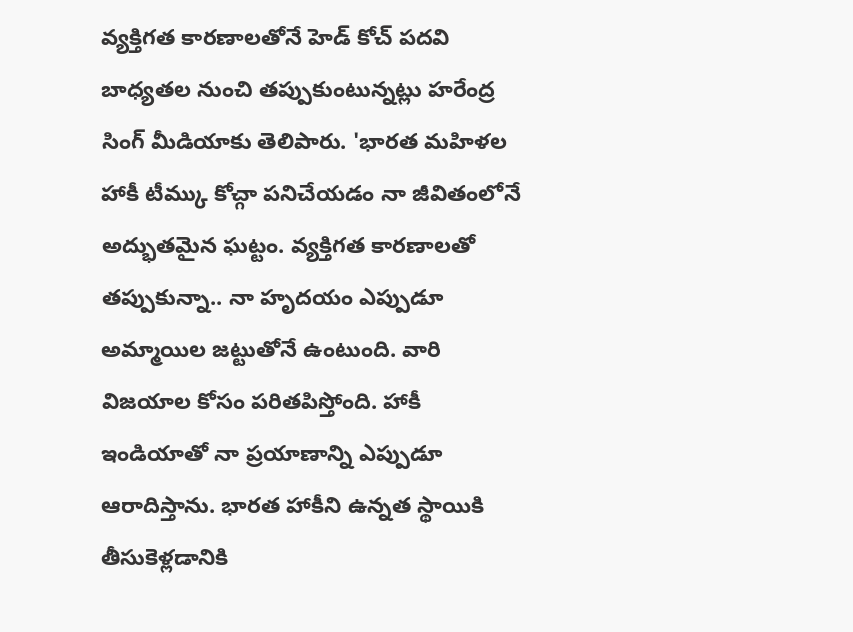వ్యక్తిగత కారణాలతోనే హెడ్ కోచ్ పదవి బాధ్యతల నుంచి తప్పుకుంటున్నట్లు హరేంద్ర సింగ్ మీడియాకు తెలిపారు. 'భారత మహిళల హాకీ టీమ్కు కోచ్గా పనిచేయడం నా జీవితంలోనే అద్భుతమైన ఘట్టం. వ్యక్తిగత కారణాలతో తప్పుకున్నా.. నా హృదయం ఎప్పుడూ అమ్మాయిల జట్టుతోనే ఉంటుంది. వారి విజయాల కోసం పరితపిస్తోంది. హాకీ ఇండియాతో నా ప్రయాణాన్ని ఎప్పుడూ ఆరాదిస్తాను. భారత హాకీని ఉన్నత స్థాయికి తీసుకెళ్లడానికి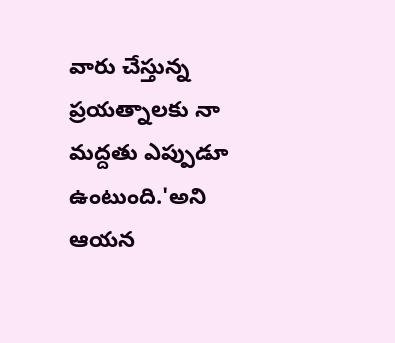వారు చేస్తున్న ప్రయత్నాలకు నా మద్దతు ఎప్పుడూ ఉంటుంది.'అని ఆయన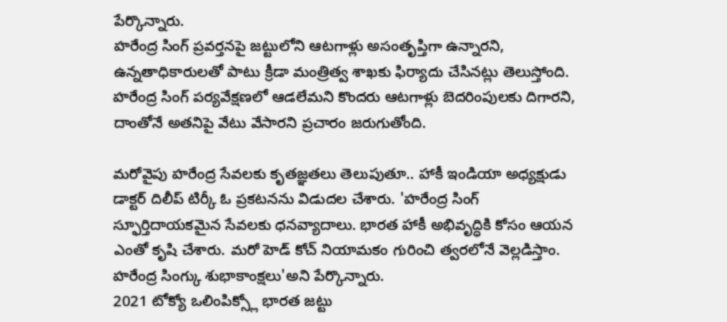పేర్కొన్నారు.
హరేంద్ర సింగ్ ప్రవర్తనపై జట్టులోని ఆటగాళ్లు అసంతృప్తిగా ఉన్నారని, ఉన్నతాధికారులతో పాటు క్రీడా మంత్రిత్వ శాఖకు ఫిర్యాదు చేసినట్లు తెలుస్తోంది. హరేంద్ర సింగ్ పర్యవేక్షణలో ఆడలేమని కొందరు ఆటగాళ్లు బెదరింపులకు దిగారని, దాంతోనే అతనిపై వేటు వేసారని ప్రచారం జరుగుతోంది.

మరోవైపు హరేంద్ర సేవలకు కృతజ్ఞతలు తెలుపుతూ.. హాకీ ఇండియా అధ్యక్షుడు డాక్టర్ దిలీప్ టిర్కీ ఓ ప్రకటనను విడుదల చేశారు. 'హరేంద్ర సింగ్ స్ఫూర్తిదాయకమైన సేవలకు ధనవ్యాదాలు. భారత హాకీ అభివృద్ధికి కోసం ఆయన ఎంతో కృషి చేశారు. మరో హెడ్ కోచ్ నియామకం గురించి త్వరలోనే వెల్లడిస్తాం. హరేంద్ర సింగ్కు శుభాకాంక్షలు'అని పేర్కొన్నారు.
2021 టోక్యో ఒలింపిక్స్లో భారత జట్టు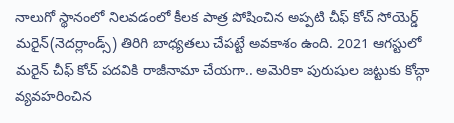నాలుగో స్థానంలో నిలవడంలో కీలక పాత్ర పోషించిన అప్పటి చీఫ్ కోచ్ సోయెర్డ్ మరైన్(నెదర్లాండ్స్) తిరిగి బాధ్యతలు చేపట్టే అవకాశం ఉంది. 2021 ఆగస్టులో మరైన్ చీఫ్ కోచ్ పదవికి రాజీనామా చేయగా.. అమెరికా పురుషుల జట్టుకు కోచ్గా వ్యవహరించిన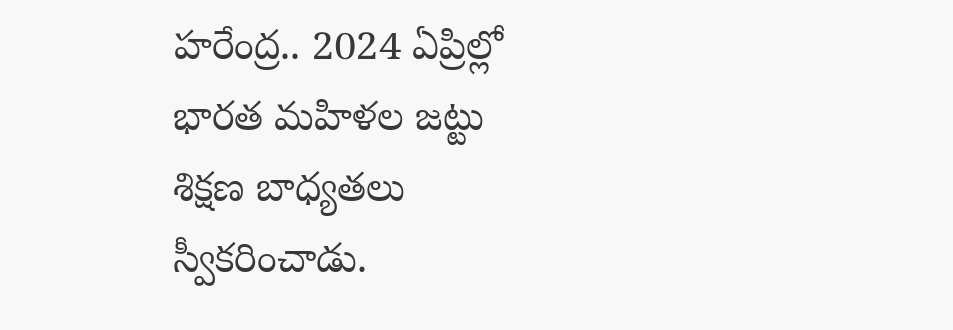హరేంద్ర.. 2024 ఏప్రిల్లో భారత మహిళల జట్టు శిక్షణ బాధ్యతలు స్వీకరించాడు.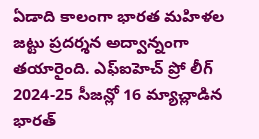ఏడాది కాలంగా భారత మహిళల జట్టు ప్రదర్శన అద్వాన్నంగా తయారైంది. ఎఫ్ఐహెచ్ ప్రో లీగ్ 2024-25 సీజన్లో 16 మ్యాచ్లాడిన భారత్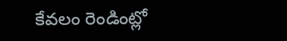కేవలం రెండింట్లో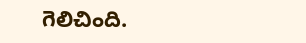గెలిచింది.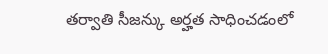తర్వాతి సీజన్కు అర్హత సాధించడంలో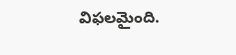విఫలమైంది.